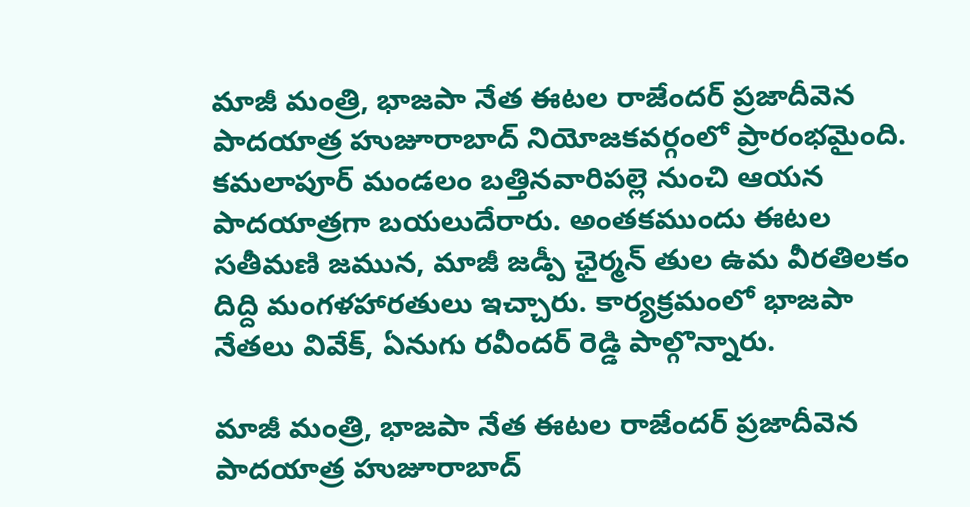మాజీ మంత్రి, భాజపా నేత ఈటల రాజేందర్ ప్రజాదీవెన పాదయాత్ర హుజూరాబాద్ నియోజకవర్గంలో ప్రారంభమైంది. కమలాపూర్ మండలం బత్తినవారిపల్లె నుంచి ఆయన పాదయాత్రగా బయలుదేరారు. అంతకముందు ఈటల సతీమణి జమున, మాజీ జడ్పీ ఛైర్మన్ తుల ఉమ వీరతిలకం దిద్ది మంగళహారతులు ఇచ్చారు. కార్యక్రమంలో భాజపా నేతలు వివేక్, ఏనుగు రవీందర్ రెడ్డి పాల్గొన్నారు.

మాజీ మంత్రి, భాజపా నేత ఈటల రాజేందర్ ప్రజాదీవెన పాదయాత్ర హుజూరాబాద్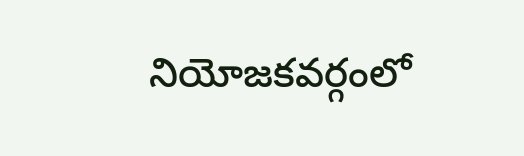నియోజకవర్గంలో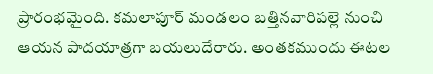ప్రారంభమైంది. కమలాపూర్ మండలం బత్తినవారిపల్లె నుంచి ఆయన పాదయాత్రగా బయలుదేరారు. అంతకముందు ఈటల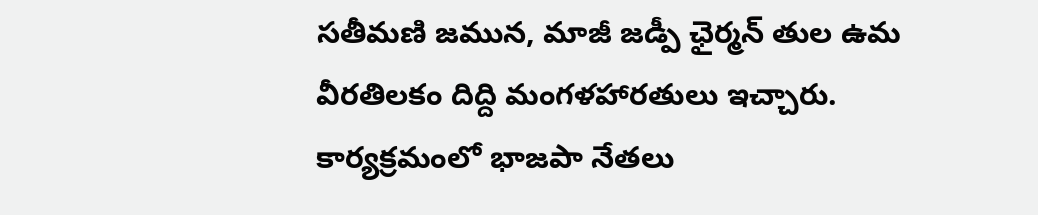సతీమణి జమున, మాజీ జడ్పీ ఛైర్మన్ తుల ఉమ వీరతిలకం దిద్ది మంగళహారతులు ఇచ్చారు. కార్యక్రమంలో భాజపా నేతలు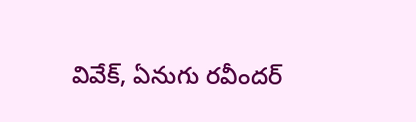వివేక్, ఏనుగు రవీందర్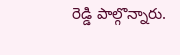రెడ్డి పాల్గొన్నారు.